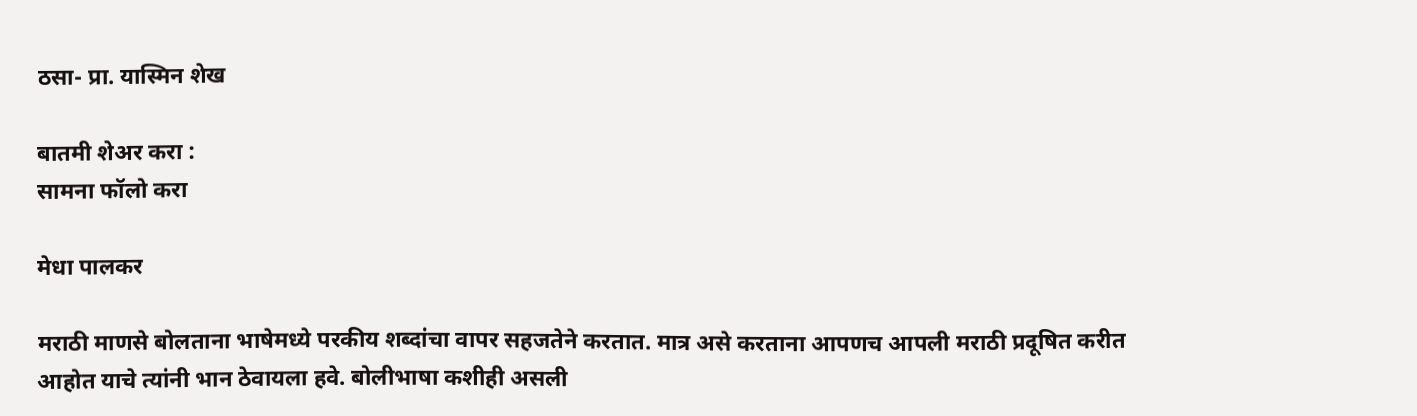ठसा- प्रा. यास्मिन शेख

बातमी शेअर करा :
सामना फॉलो करा

मेधा पालकर

मराठी माणसे बोलताना भाषेमध्ये परकीय शब्दांचा वापर सहजतेने करतात. मात्र असे करताना आपणच आपली मराठी प्रदूषित करीत आहोत याचे त्यांनी भान ठेवायला हवे. बोलीभाषा कशीही असली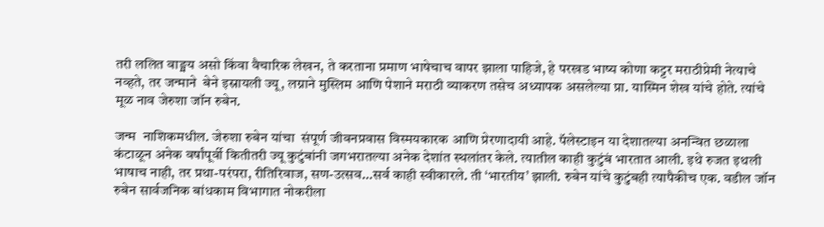तरी ललित वाङ्मय असो किंवा वैचारिक लेखन, ते करताना प्रमाण भाषेचाच वापर झाला पाहिजे, हे परखड भाष्य कोणा कट्टर मराठीप्रेमी नेत्याचे नव्हते, तर जन्माने  बेने इस्रायली ज्यू, लग्नाने मुस्लिम आणि पेशाने मराठी व्याकरण तसेच अध्यापक असलेल्या प्रा. यास्मिन शेख यांचे होते. त्यांचे मूळ नाव जेरुशा जॉन रुबेन.

जन्म  नाशिकमधील. जेरुशा रुबेन यांचा  संपूर्ण जीवनप्रवास विस्मयकारक आणि प्रेरणादायी आहे. पॅलेस्टाइन या देशातल्या अनन्वित छळाला कंटाळून अनेक वर्षांपूर्वी कितीतरी ज्यू कुटुंबांनी जगभरातल्या अनेक देशांत स्थलांतर केले. त्यातील काही कुटुंबं भारतात आली. इथे रुजत इथली भाषाच नाही, तर प्रथा-परंपरा, रीतिरिवाज, सण-उत्सव…सर्व काही स्वीकारले. ती ‘भारतीय’ झाली. रुबेन यांचे कुटुंबही त्यापैकीच एक. वडील जॉन रुबेन सार्वजनिक बांधकाम विभागात नोकरीला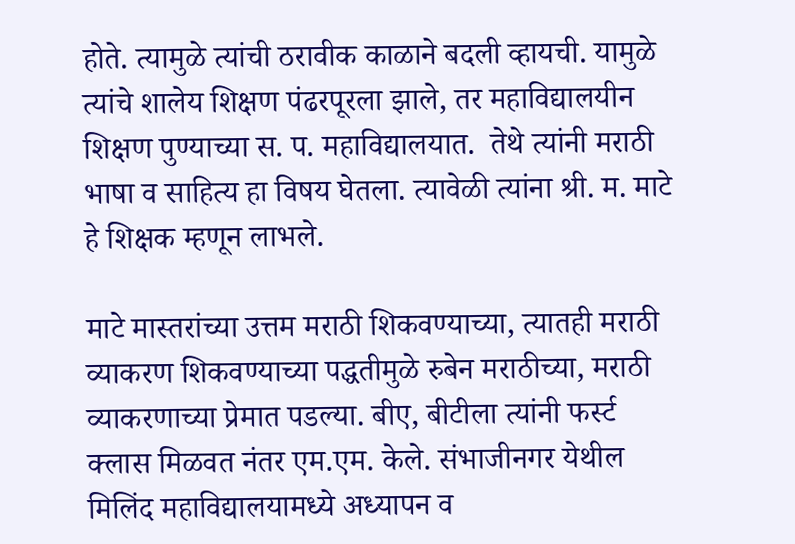होते. त्यामुळे त्यांची ठरावीक काळाने बदली व्हायची. यामुळे त्यांचे शालेय शिक्षण पंढरपूरला झाले, तर महाविद्यालयीन शिक्षण पुण्याच्या स. प. महाविद्यालयात.  तेथे त्यांनी मराठी भाषा व साहित्य हा विषय घेतला. त्यावेळी त्यांना श्री. म. माटे हे शिक्षक म्हणून लाभले.

माटे मास्तरांच्या उत्तम मराठी शिकवण्याच्या, त्यातही मराठी व्याकरण शिकवण्याच्या पद्धतीमुळे रुबेन मराठीच्या, मराठी व्याकरणाच्या प्रेमात पडल्या. बीए, बीटीला त्यांनी फर्स्ट क्लास मिळवत नंतर एम.एम. केले. संभाजीनगर येथील मिलिंद महाविद्यालयामध्ये अध्यापन व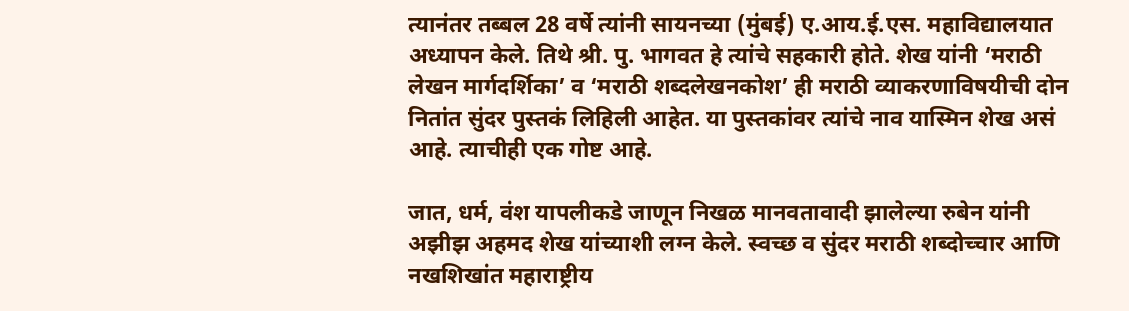त्यानंतर तब्बल 28 वर्षे त्यांनी सायनच्या (मुंबई) ए.आय.ई.एस. महाविद्यालयात अध्यापन केले. तिथे श्री. पु. भागवत हे त्यांचे सहकारी होते. शेख यांनी ‘मराठी लेखन मार्गदर्शिका’ व ‘मराठी शब्दलेखनकोश’ ही मराठी व्याकरणाविषयीची दोन नितांत सुंदर पुस्तकं लिहिली आहेत. या पुस्तकांवर त्यांचे नाव यास्मिन शेख असं आहे. त्याचीही एक गोष्ट आहे.

जात, धर्म, वंश यापलीकडे जाणून निखळ मानवतावादी झालेल्या रुबेन यांनी अझीझ अहमद शेख यांच्याशी लग्न केले. स्वच्छ व सुंदर मराठी शब्दोच्चार आणि नखशिखांत महाराष्ट्रीय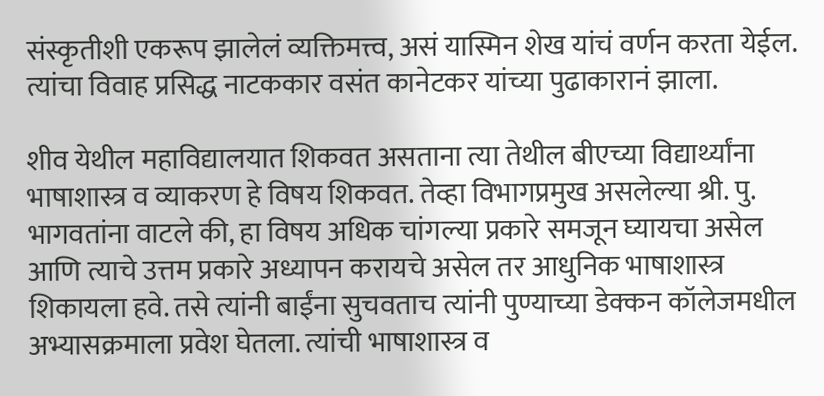संस्कृतीशी एकरूप झालेलं व्यक्तिमत्त्व, असं यास्मिन शेख यांचं वर्णन करता येईल. त्यांचा विवाह प्रसिद्ध नाटककार वसंत कानेटकर यांच्या पुढाकारानं झाला.

शीव येथील महाविद्यालयात शिकवत असताना त्या तेथील बीएच्या विद्यार्थ्यांना भाषाशास्त्र व व्याकरण हे विषय शिकवत. तेव्हा विभागप्रमुख असलेल्या श्री. पु. भागवतांना वाटले की, हा विषय अधिक चांगल्या प्रकारे समजून घ्यायचा असेल आणि त्याचे उत्तम प्रकारे अध्यापन करायचे असेल तर आधुनिक भाषाशास्त्र शिकायला हवे. तसे त्यांनी बाईंना सुचवताच त्यांनी पुण्याच्या डेक्कन कॉलेजमधील अभ्यासक्रमाला प्रवेश घेतला. त्यांची भाषाशास्त्र व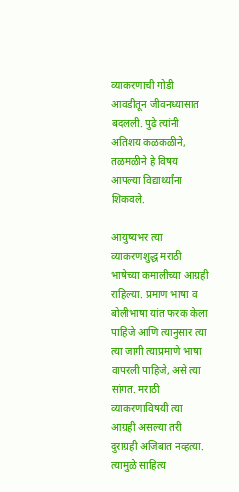व्याकरणाची गोडी आवडीतून जीवनध्यासात बदलली. पुढे त्यांनी अतिशय कळकळीने, तळमळीने हे विषय आपल्या विद्यार्थ्यांना शिकवले.

आयुष्यभर त्या व्याकरणशुद्ध मराठी भाषेच्या कमालीच्या आग्रही राहिल्या. प्रमाण भाषा व बोलीभाषा यांत फरक केला पाहिजे आणि त्यानुसार त्या त्या जागी त्याप्रमाणे भाषा वापरली पाहिजे, असे त्या सांगत. मराठी व्याकरणाविषयी त्या आग्रही असल्या तरी दुराग्रही अजिबात नव्हत्या. त्यामुळे साहित्य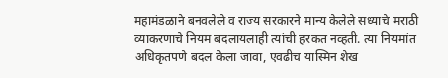महामंडळाने बनवलेले व राज्य सरकारने मान्य केलेले सध्याचे मराठी व्याकरणाचे नियम बदलायलाही त्यांची हरकत नव्हती. त्या नियमांत अधिकृतपणे बदल केला जावा, एवढीच यास्मिन शेख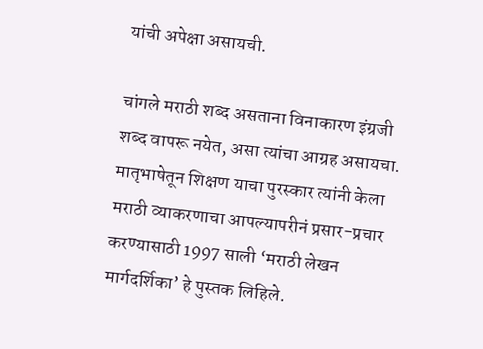यांची अपेक्षा असायची.

चांगले मराठी शब्द असताना विनाकारण इंग्रजी शब्द वापरू नयेत, असा त्यांचा आग्रह असायचा. मातृभाषेतून शिक्षण याचा पुरस्कार त्यांनी केला मराठी व्याकरणाचा आपल्यापरीनं प्रसार-प्रचार करण्यासाठी 1997 साली ‘मराठी लेखन मार्गदर्शिका’ हे पुस्तक लिहिले.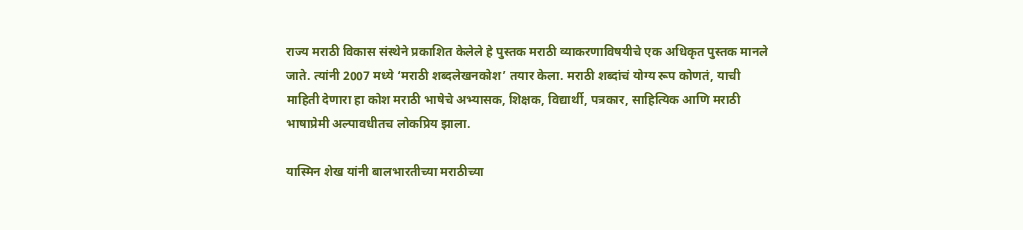राज्य मराठी विकास संस्थेने प्रकाशित केलेले हे पुस्तक मराठी व्याकरणाविषयीचे एक अधिकृत पुस्तक मानले जाते. त्यांनी 2007 मध्ये ‘मराठी शब्दलेखनकोश’ तयार केला. मराठी शब्दांचं योग्य रूप कोणतं, याची माहिती देणारा हा कोश मराठी भाषेचे अभ्यासक, शिक्षक, विद्यार्थी, पत्रकार, साहित्यिक आणि मराठी भाषाप्रेमी अल्पावधीतच लोकप्रिय झाला.

यास्मिन शेख यांनी बालभारतीच्या मराठीच्या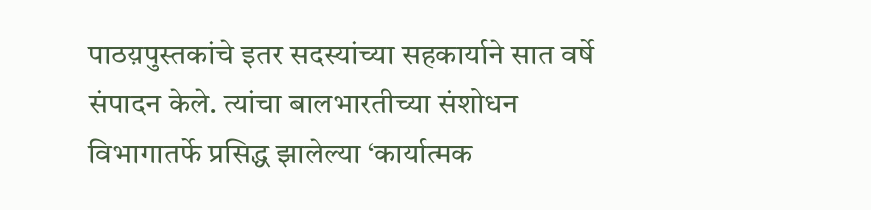पाठय़पुस्तकांचे इतर सदस्यांच्या सहकार्याने सात वर्षे संपादन केले. त्यांचा बालभारतीच्या संशोधन विभागातर्फे प्रसिद्ध झालेल्या ‘कार्यात्मक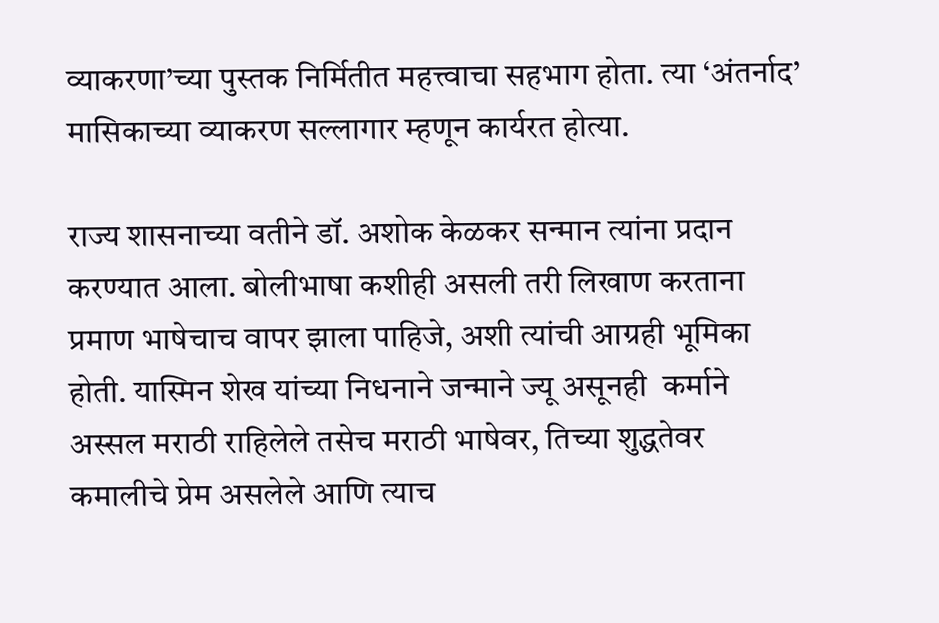व्याकरणा’च्या पुस्तक निर्मितीत महत्त्वाचा सहभाग होता. त्या ‘अंतर्नाद’ मासिकाच्या व्याकरण सल्लागार म्हणून कार्यरत होत्या.

राज्य शासनाच्या वतीने डॉ. अशोक केळकर सन्मान त्यांना प्रदान करण्यात आला. बोलीभाषा कशीही असली तरी लिखाण करताना प्रमाण भाषेचाच वापर झाला पाहिजे, अशी त्यांची आग्रही भूमिका होती. यास्मिन शेख यांच्या निधनाने जन्माने ज्यू असूनही  कर्माने अस्सल मराठी राहिलेले तसेच मराठी भाषेवर, तिच्या शुद्धतेवर कमालीचे प्रेम असलेले आणि त्याच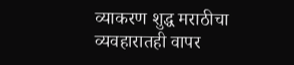व्याकरण शुद्ध मराठीचा व्यवहारातही वापर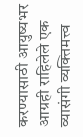करण्यासाठी आयुष्यभर आग्रही राहिलेले एक व्यासंगी व्यक्तिमत्त्व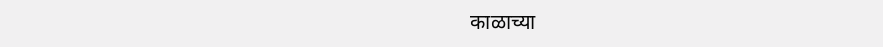काळाच्या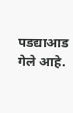पडद्याआड गेले आहे.